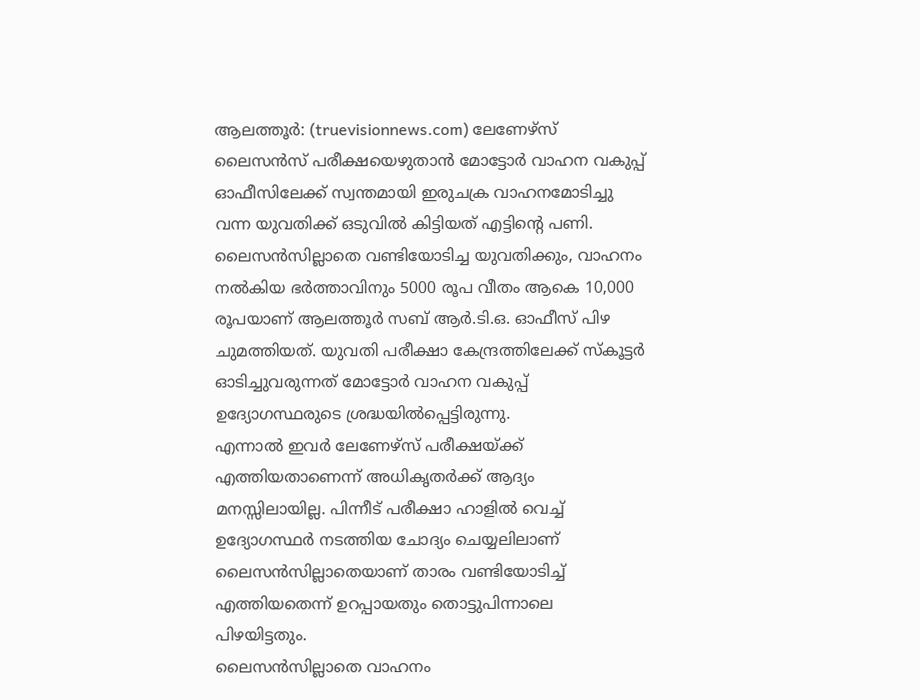ആലത്തൂർ: (truevisionnews.com) ലേണേഴ്സ് ലൈസൻസ് പരീക്ഷയെഴുതാൻ മോട്ടോർ വാഹന വകുപ്പ് ഓഫീസിലേക്ക് സ്വന്തമായി ഇരുചക്ര വാഹനമോടിച്ചു വന്ന യുവതിക്ക് ഒടുവിൽ കിട്ടിയത് എട്ടിന്റെ പണി.
ലൈസൻസില്ലാതെ വണ്ടിയോടിച്ച യുവതിക്കും, വാഹനം നൽകിയ ഭർത്താവിനും 5000 രൂപ വീതം ആകെ 10,000 രൂപയാണ് ആലത്തൂർ സബ് ആർ.ടി.ഒ. ഓഫീസ് പിഴ ചുമത്തിയത്. യുവതി പരീക്ഷാ കേന്ദ്രത്തിലേക്ക് സ്കൂട്ടർ ഓടിച്ചുവരുന്നത് മോട്ടോർ വാഹന വകുപ്പ് ഉദ്യോഗസ്ഥരുടെ ശ്രദ്ധയിൽപ്പെട്ടിരുന്നു.
എന്നാൽ ഇവർ ലേണേഴ്സ് പരീക്ഷയ്ക്ക് എത്തിയതാണെന്ന് അധികൃതർക്ക് ആദ്യം മനസ്സിലായില്ല. പിന്നീട് പരീക്ഷാ ഹാളിൽ വെച്ച് ഉദ്യോഗസ്ഥർ നടത്തിയ ചോദ്യം ചെയ്യലിലാണ് ലൈസൻസില്ലാതെയാണ് താരം വണ്ടിയോടിച്ച് എത്തിയതെന്ന് ഉറപ്പായതും തൊട്ടുപിന്നാലെ പിഴയിട്ടതും.
ലൈസൻസില്ലാതെ വാഹനം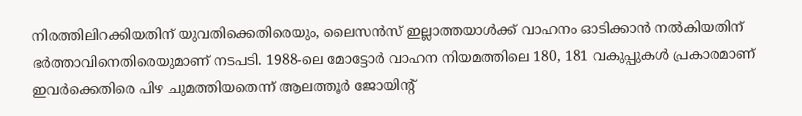നിരത്തിലിറക്കിയതിന് യുവതിക്കെതിരെയും, ലൈസൻസ് ഇല്ലാത്തയാൾക്ക് വാഹനം ഓടിക്കാൻ നൽകിയതിന് ഭർത്താവിനെതിരെയുമാണ് നടപടി. 1988-ലെ മോട്ടോർ വാഹന നിയമത്തിലെ 180, 181 വകുപ്പുകൾ പ്രകാരമാണ് ഇവർക്കെതിരെ പിഴ ചുമത്തിയതെന്ന് ആലത്തൂർ ജോയിന്റ്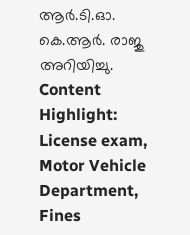ആർ.ടി.ഓ. കെ.ആർ. രാജു അറിയിച്ചു.
Content Highlight: License exam, Motor Vehicle Department, Fines